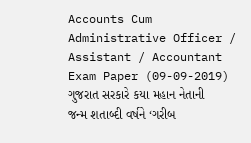Accounts Cum Administrative Officer / Assistant / Accountant Exam Paper (09-09-2019)
ગુજરાત સરકારે કયા મહાન નેતાની જન્મ શતાબ્દી વર્ષને ‘ગરીબ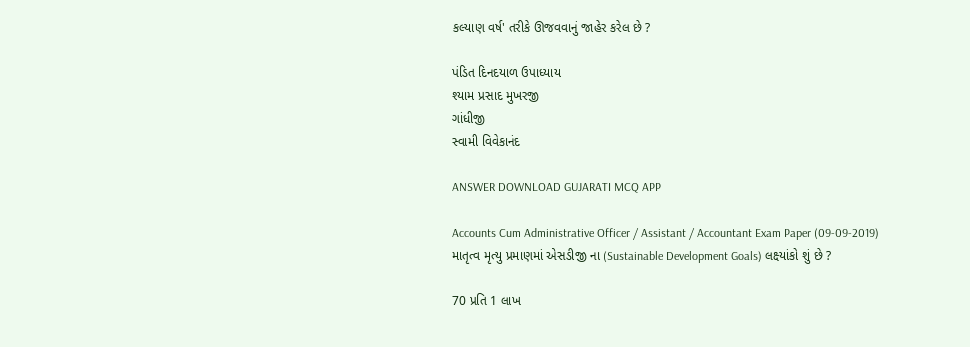કલ્યાણ વર્ષ' તરીકે ઊજવવાનું જાહેર કરેલ છે ?

પંડિત દિનદયાળ ઉપાધ્યાય
શ્યામ પ્રસાદ મુખરજી
ગાંધીજી
સ્વામી વિવેકાનંદ

ANSWER DOWNLOAD GUJARATI MCQ APP

Accounts Cum Administrative Officer / Assistant / Accountant Exam Paper (09-09-2019)
માતૃત્વ મૃત્યુ પ્રમાણમાં એસડીજી ના (Sustainable Development Goals) લક્ષ્યાંકો શું છે ?

70 પ્રતિ 1 લાખ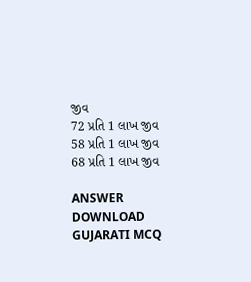જીવ
72 પ્રતિ 1 લાખ જીવ
58 પ્રતિ 1 લાખ જીવ
68 પ્રતિ 1 લાખ જીવ

ANSWER DOWNLOAD GUJARATI MCQ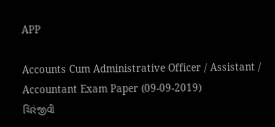APP

Accounts Cum Administrative Officer / Assistant / Accountant Exam Paper (09-09-2019)
ચિરંજીવી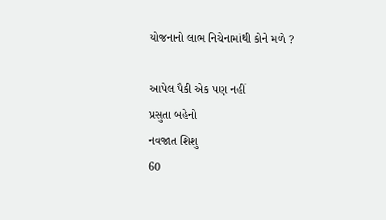યોજનાનો લાભ નિચેનામાંથી કોને મળે ?

આપેલ પૈકી એક પણ નહીં
પ્રસુતા બહેનો
નવજાત શિશુ
60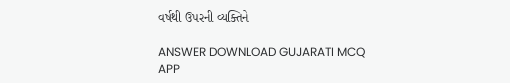વર્ષથી ઉપરની વ્યક્તિને

ANSWER DOWNLOAD GUJARATI MCQ APP